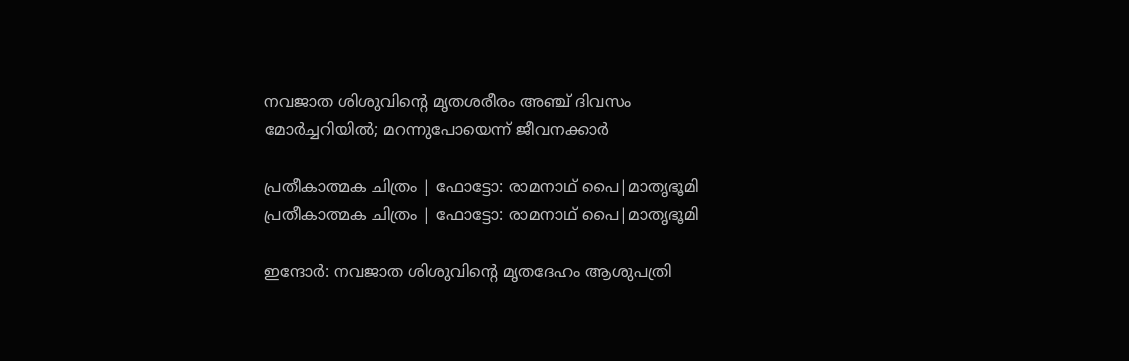നവജാത ശിശുവിന്റെ മൃതശരീരം അഞ്ച് ദിവസം മോര്‍ച്ചറിയില്‍; മറന്നുപോയെന്ന് ജീവനക്കാര്‍

പ്രതീകാത്മക ചിത്രം | ഫോട്ടോ: രാമനാഥ് പൈ|മാതൃഭൂമി
പ്രതീകാത്മക ചിത്രം | ഫോട്ടോ: രാമനാഥ് പൈ|മാതൃഭൂമി

ഇന്ദോര്‍: നവജാത ശിശുവിന്റെ മൃതദേഹം ആശുപത്രി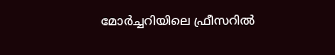മോര്‍ച്ചറിയിലെ ഫ്രീസറില്‍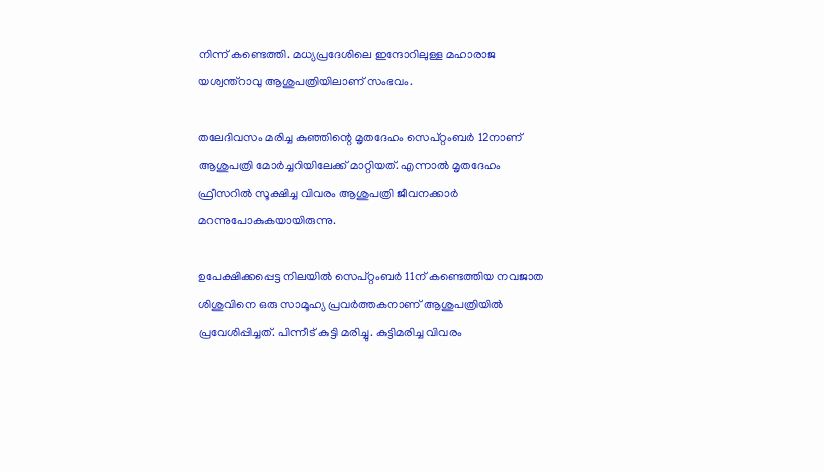നിന്ന് കണ്ടെത്തി. മധ്യപ്രദേശിലെ ഇന്ദോറിലുള്ള മഹാരാജ യശ്വന്ത്‌റാവു ആശുപത്രിയിലാണ് സംഭവം.

തലേദിവസം മരിച്ച കുഞ്ഞിന്റെ മൃതദേഹം സെപ്റ്റംബര്‍ 12നാണ് ആശുപത്രി മോര്‍ച്ചറിയിലേക്ക് മാറ്റിയത്. എന്നാല്‍ മൃതദേഹം ഫ്രീസറില്‍ സൂക്ഷിച്ച വിവരം ആശുപത്രി ജീവനക്കാര്‍ മറന്നുപോകുകയായിരുന്നു.

ഉപേക്ഷിക്കപ്പെട്ട നിലയില്‍ സെപ്റ്റംബര്‍ 11ന് കണ്ടെത്തിയ നവജാത ശിശുവിനെ ഒരു സാമൂഹ്യ പ്രവര്‍ത്തകനാണ് ആശുപത്രിയില്‍ പ്രവേശിപ്പിച്ചത്. പിന്നീട് കുട്ടി മരിച്ചു. കുട്ടിമരിച്ച വിവരം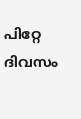പിറ്റേ ദിവസം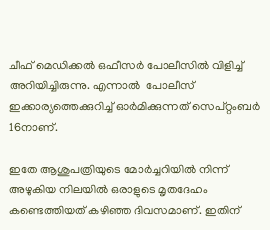ചീഫ് മെഡിക്കല്‍ ഒഫീസര്‍ പോലീസില്‍ വിളിച്ച് അറിയിച്ചിരുന്നു. എന്നാല്‍  പോലീസ് ഇക്കാര്യത്തെക്കുറിച്ച് ഓര്‍മിക്കുന്നത് സെപ്റ്റംബര്‍ 16നാണ്.

ഇതേ ആശുപത്രിയുടെ മോര്‍ച്ചറിയില്‍ നിന്ന് അഴുകിയ നിലയില്‍ ഒരാളുടെ മൃതദേഹം കണ്ടെത്തിയത് കഴിഞ്ഞ ദിവസമാണ്. ഇതിന്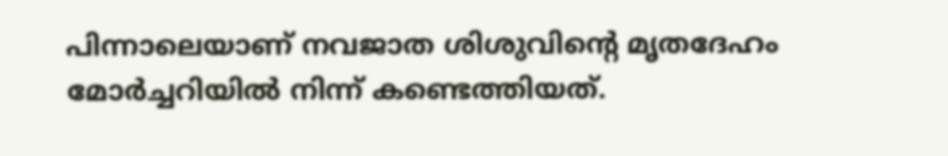പിന്നാലെയാണ് നവജാത ശിശുവിന്റെ മൃതദേഹം മോര്‍ച്ചറിയില്‍ നിന്ന് കണ്ടെത്തിയത്.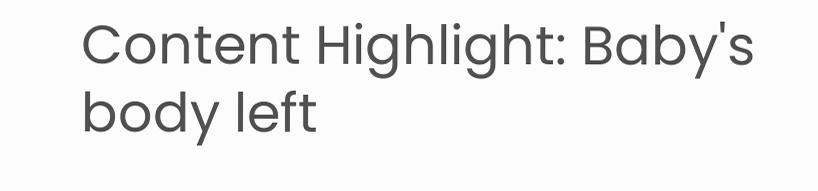Content Highlight: Baby's body left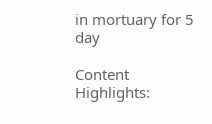in mortuary for 5 day

Content Highlights: